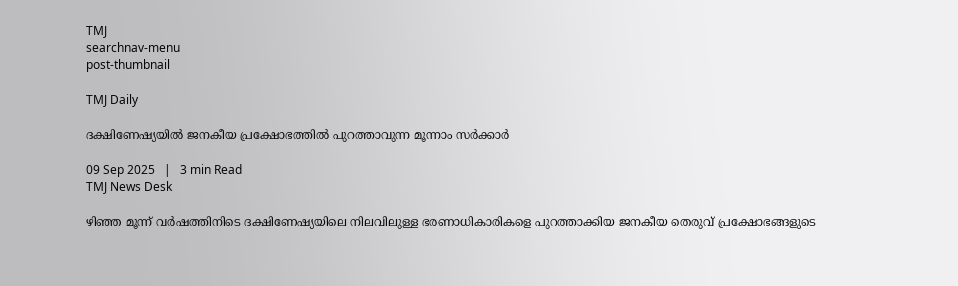TMJ
searchnav-menu
post-thumbnail

TMJ Daily

ദക്ഷിണേഷ്യയിൽ ജനകീയ പ്രക്ഷോഭത്തിൽ പുറത്താവുന്ന മൂന്നാം സർക്കാർ

09 Sep 2025   |   3 min Read
TMJ News Desk

ഴിഞ്ഞ മൂന്ന് വർഷത്തിനിടെ ദക്ഷിണേഷ്യയിലെ നിലവിലുള്ള ഭരണാധികാരികളെ പുറത്താക്കിയ ജനകീയ തെരുവ് പ്രക്ഷോഭങ്ങളുടെ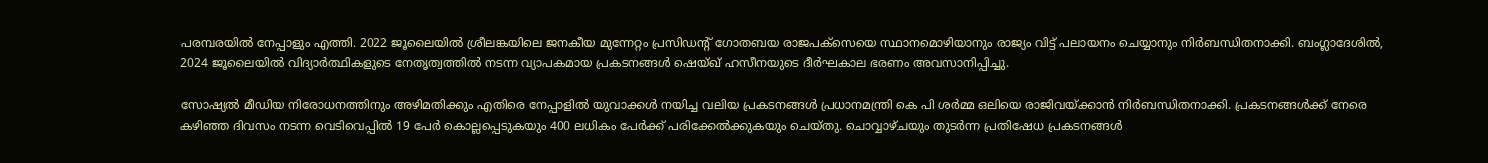പരമ്പരയിൽ നേപ്പാളും എത്തി. 2022 ജൂലൈയിൽ ശ്രീലങ്കയിലെ ജനകീയ മുന്നേറ്റം പ്രസിഡന്റ് ഗോതബയ രാജപക്‌സെയെ സ്ഥാനമൊഴിയാനും രാജ്യം വിട്ട് പലായനം ചെയ്യാനും നിർബന്ധിതനാക്കി. ബംഗ്ലാദേശിൽ, 2024 ജൂലൈയിൽ വിദ്യാർത്ഥികളുടെ നേതൃത്വത്തിൽ നടന്ന വ്യാപകമായ പ്രകടനങ്ങൾ ഷെയ്ഖ് ഹസീനയുടെ ദീർഘകാല ഭരണം അവസാനിപ്പിച്ചു.

സോഷ്യൽ മീഡിയ നിരോധനത്തിനും അഴിമതിക്കും എതിരെ നേപ്പാളിൽ യുവാക്കൾ നയിച്ച വലിയ പ്രകടനങ്ങൾ പ്രധാനമന്ത്രി കെ പി ശർമ്മ ഒലിയെ രാജിവയ്ക്കാൻ നിർബന്ധിതനാക്കി. പ്രകടനങ്ങൾക്ക് നേരെ കഴിഞ്ഞ ദിവസം നടന്ന വെടിവെപ്പിൽ 19 പേർ കൊല്ലപ്പെടുകയും 400 ലധികം പേർക്ക് പരിക്കേൽക്കുകയും ചെയ്തു. ചൊവ്വാഴ്ചയും തുടർന്ന പ്രതിഷേധ പ്രകടനങ്ങൾ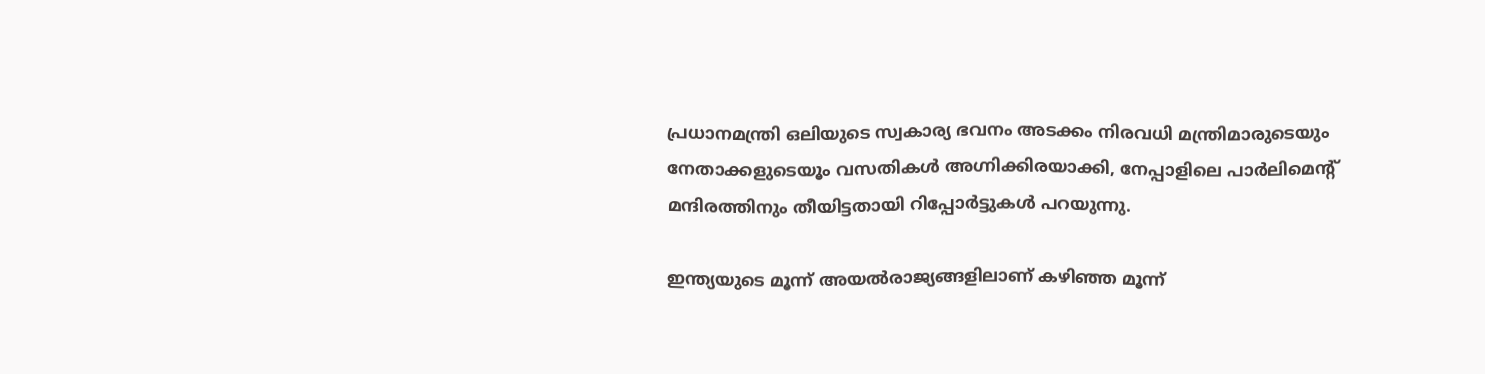പ്രധാനമന്ത്രി ഒലിയുടെ സ്വകാര്യ ഭവനം അടക്കം നിരവധി മന്ത്രിമാരുടെയും നേതാക്കളുടെയൂം വസതികൾ അഗ്നിക്കിരയാക്കി, നേപ്പാളിലെ പാർലിമെന്റ് മന്ദിരത്തിനും തീയിട്ടതായി റിപ്പോർട്ടുകൾ പറയുന്നു.

ഇന്ത്യയുടെ മൂന്ന് അയൽരാജ്യങ്ങളിലാണ് കഴിഞ്ഞ മൂന്ന്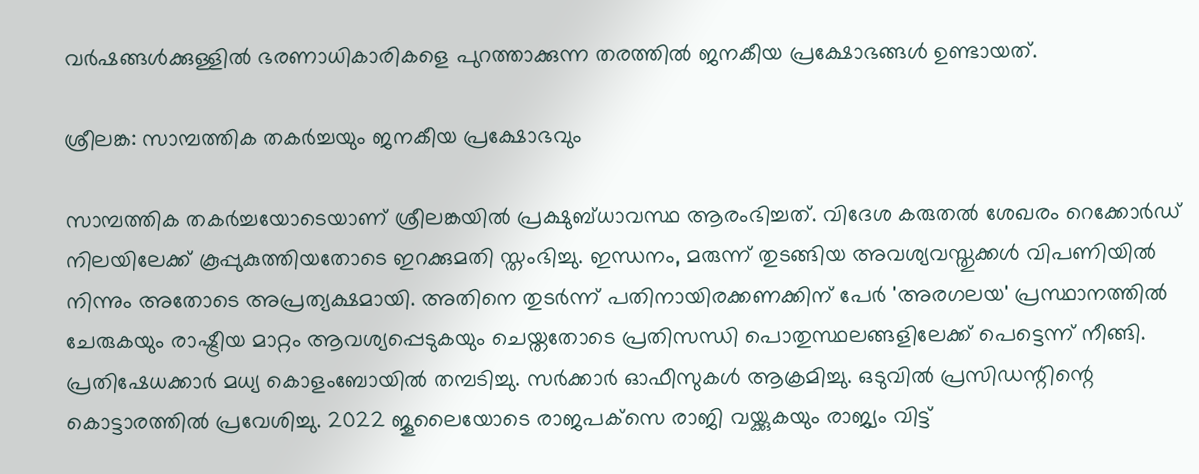വർഷങ്ങൾക്കുള്ളിൽ ഭരണാധികാരികളെ പുറത്താക്കുന്ന തരത്തിൽ ജനകീയ പ്രക്ഷോഭങ്ങൾ ഉണ്ടായത്.

ശ്രീലങ്ക: സാമ്പത്തിക തകർച്ചയും ജനകീയ പ്രക്ഷോഭവും

സാമ്പത്തിക തകർച്ചയോടെയാണ് ശ്രീലങ്കയിൽ പ്രക്ഷുബ്ധാവസ്ഥ ആരംഭിച്ചത്. വിദേശ കരുതൽ ശേഖരം റെക്കോർഡ് നിലയിലേക്ക് കൂപ്പുകുത്തിയതോടെ ഇറക്കുമതി സ്തംഭിച്ചു. ഇന്ധനം, മരുന്ന് തുടങ്ങിയ അവശ്യവസ്തുക്കൾ വിപണിയിൽ നിന്നും അതോടെ അപ്രത്യക്ഷമായി. അതിനെ തുടർന്ന് പതിനായിരക്കണക്കിന് പേർ 'അരഗലയ' പ്രസ്ഥാനത്തിൽ ചേരുകയും രാഷ്ട്രീയ മാറ്റം ആവശ്യപ്പെടുകയും ചെയ്തതോടെ പ്രതിസന്ധി പൊതുസ്ഥലങ്ങളിലേക്ക് പെട്ടെന്ന് നീങ്ങി. പ്രതിഷേധക്കാർ മധ്യ കൊളംബോയിൽ തമ്പടിച്ചു. സർക്കാർ ഓഫീസുകൾ ആക്രമിച്ചു. ഒടുവിൽ പ്രസിഡന്റിന്റെ കൊട്ടാരത്തിൽ പ്രവേശിച്ചു. 2022 ജൂലൈയോടെ രാജപക്‌സെ രാജി വയ്ക്കുകയും രാജ്യം വിട്ട്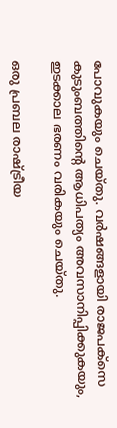പോവുകയും ചെയ്തു. വർഷങ്ങളായി രാജപക്‌സെ കുടുംബത്തിന്റെ ആധിപത്യം അവസാനിപ്പിക്കുകയും, ഇടക്കാല ഭരണം വരികയും ചെയ്തു.

ഒരു പ്രബല രാഷ്ട്രീയ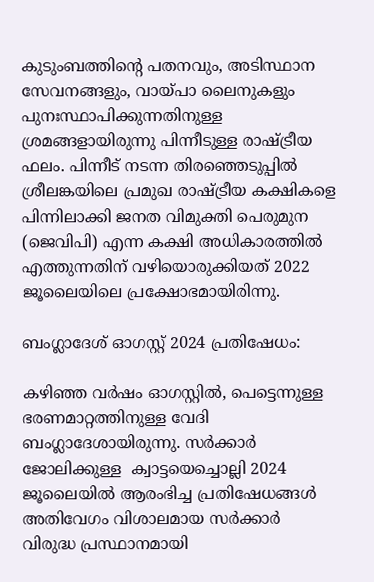കുടുംബത്തിന്റെ പതനവും, അടിസ്ഥാന സേവനങ്ങളും, വായ്പാ ലൈനുകളും പുനഃസ്ഥാപിക്കുന്നതിനുള്ള ശ്രമങ്ങളായിരുന്നു പിന്നീടുള്ള രാഷ്ട്രീയ ഫലം. പിന്നീട് നടന്ന തിരഞ്ഞെടുപ്പിൽ ശ്രീലങ്കയിലെ പ്രമുഖ രാഷ്ട്രീയ കക്ഷികളെ പിന്നിലാക്കി ജനത വിമുക്തി പെരുമുന (ജെവിപി) എന്ന കക്ഷി അധികാരത്തിൽ എത്തുന്നതിന് വഴിയൊരുക്കിയത് 2022 ജൂലൈയിലെ പ്രക്ഷോഭമായിരിന്നു.

ബംഗ്ലാദേശ് ഓഗസ്റ്റ് 2024 പ്രതിഷേധം:

കഴിഞ്ഞ വർഷം ഓഗസ്റ്റിൽ, പെട്ടെന്നുള്ള ഭരണമാറ്റത്തിനുള്ള വേദി ബംഗ്ലാദേശായിരുന്നു. സർക്കാർ ജോലിക്കുള്ള  ക്വാട്ടയെച്ചൊല്ലി 2024 ജൂലൈയിൽ ആരംഭിച്ച പ്രതിഷേധങ്ങൾ അതിവേഗം വിശാലമായ സർക്കാർ വിരുദ്ധ പ്രസ്ഥാനമായി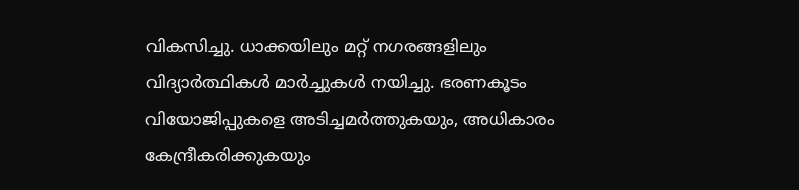വികസിച്ചു. ധാക്കയിലും മറ്റ് നഗരങ്ങളിലും വിദ്യാർത്ഥികൾ മാർച്ചുകൾ നയിച്ചു. ഭരണകൂടം വിയോജിപ്പുകളെ അടിച്ചമർത്തുകയും, അധികാരം കേന്ദ്രീകരിക്കുകയും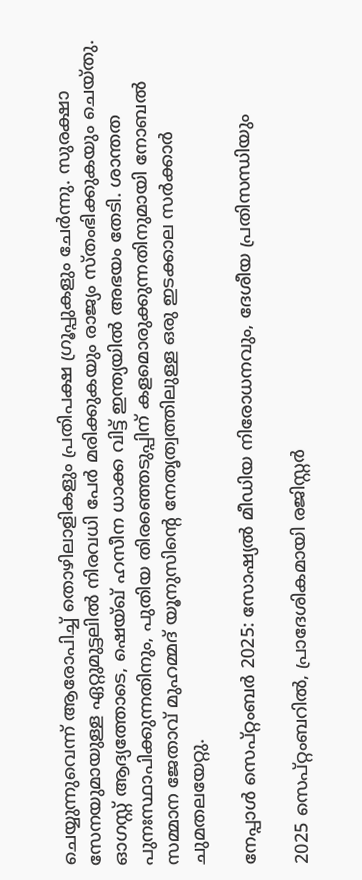ചെയ്യുന്നുവെന്ന് ആരോപിച്ച് തൊഴിലാളികളും പ്രതിപക്ഷ ഗ്രൂപ്പുകളും ചേർന്നു. സുരക്ഷാ സേനയുമായുള്ള ഏറ്റുമുട്ടലിൽ നിരവധി പേർ മരിക്കുകയും രാജ്യം സ്തംഭിക്കുകയും ചെയ്തു. ഓഗസ്റ്റ് ആദ്യത്തോടെ, ഷെയ്ഖ് ഹസീന ധാക്ക വിട്ട് ഇന്ത്യയിൽ അഭയം തേടി. ശാന്തത പുനഃസ്ഥാപിക്കുന്നതിനും, പുതിയ തിരഞ്ഞെടുപ്പിന് കളമൊരുക്കുന്നതിനുമായി നോബൽ സമ്മാന ജേതാവ് മുഹമ്മദ് യൂനുസിന്റെ നേതൃത്വത്തിലുള്ള ഒരു ഇടക്കാല സർക്കാർ ചുമതലയേറ്റു.

നേപ്പാൾ സെപ്റ്റംബർ 2025: സോഷ്യൽ മീഡിയ നിരോധനവും, ദേശീയ പ്രതിസന്ധിയും

2025 സെപ്റ്റംബറിൽ, പ്രാദേശികമായി രജിസ്റ്റർ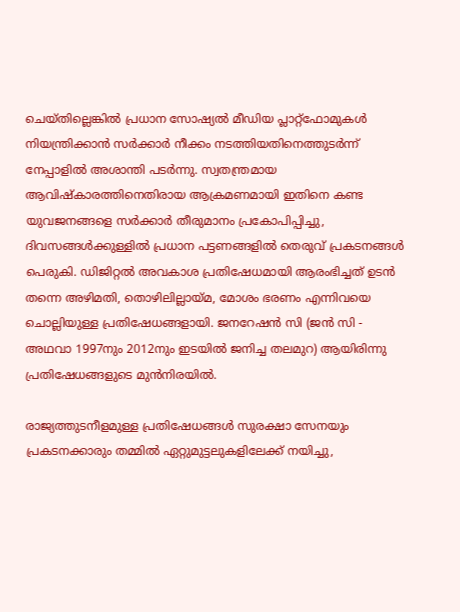ചെയ്തില്ലെങ്കിൽ പ്രധാന സോഷ്യൽ മീഡിയ പ്ലാറ്റ്‌ഫോമുകൾ നിയന്ത്രിക്കാൻ സർക്കാർ നീക്കം നടത്തിയതിനെത്തുടർന്ന് നേപ്പാളിൽ അശാന്തി പടർന്നു. സ്വതന്ത്രമായ ആവിഷ്‌കാരത്തിനെതിരായ ആക്രമണമായി ഇതിനെ കണ്ട യുവജനങ്ങളെ സർക്കാർ തീരുമാനം പ്രകോപിപ്പിച്ചു, ദിവസങ്ങൾക്കുള്ളിൽ പ്രധാന പട്ടണങ്ങളിൽ തെരുവ് പ്രകടനങ്ങൾ പെരുകി. ഡിജിറ്റൽ അവകാശ പ്രതിഷേധമായി ആരംഭിച്ചത് ഉടൻ തന്നെ അഴിമതി, തൊഴിലില്ലായ്മ, മോശം ഭരണം എന്നിവയെ ചൊല്ലിയുള്ള പ്രതിഷേധങ്ങളായി. ജനറേഷൻ സി (ജൻ സി - അഥവാ 1997നും 2012നും ഇടയിൽ ജനിച്ച തലമുറ) ആയിരിന്നു പ്രതിഷേധങ്ങളുടെ മുൻനിരയിൽ.

രാജ്യത്തുടനീളമുള്ള പ്രതിഷേധങ്ങൾ സുരക്ഷാ സേനയും പ്രകടനക്കാരും തമ്മിൽ ഏറ്റുമുട്ടലുകളിലേക്ക് നയിച്ചു,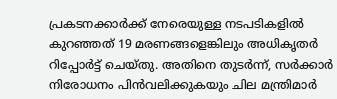പ്രകടനക്കാർക്ക് നേരെയുള്ള നടപടികളിൽ കുറഞ്ഞത് 19 മരണങ്ങളെങ്കിലും അധികൃതർ റിപ്പോർട്ട് ചെയ്തു. അതിനെ തുടർന്ന്, സർക്കാർ നിരോധനം പിൻവലിക്കുകയും ചില മന്ത്രിമാർ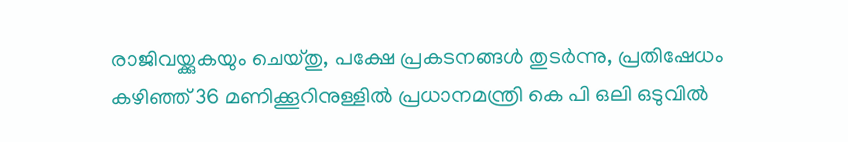രാജിവയ്ക്കുകയും ചെയ്തു, പക്ഷേ പ്രകടനങ്ങൾ തുടർന്നു, പ്രതിഷേധം കഴിഞ്ഞ് 36 മണിക്കൂറിനുള്ളിൽ പ്രധാനമന്ത്രി കെ പി ഒലി ഒടുവിൽ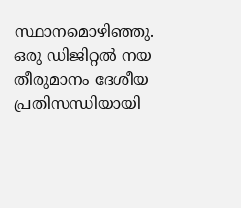സ്ഥാനമൊഴിഞ്ഞു. ഒരു ഡിജിറ്റൽ നയ തീരുമാനം ദേശീയ പ്രതിസന്ധിയായി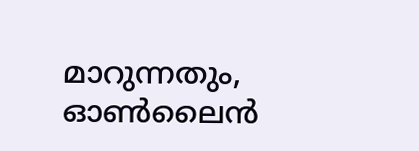മാറുന്നതും, ഓൺലൈൻ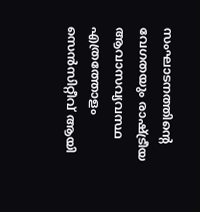സംഘാടനത്തിന്റെ വേഗതയും രാഷ്ട്രീയ ആവാസവ്യവസ്ഥ എത്രത്തോളം സെൻസിറ്റീവ് ആയി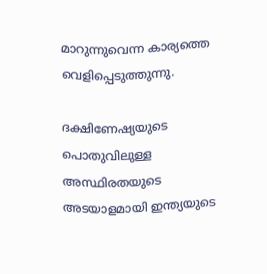മാറുന്നുവെന്ന കാര്യത്തെ വെളിപ്പെടുത്തുന്നു.

ദക്ഷിണേഷ്യയുടെ പൊതുവിലുള്ള അസ്ഥിരതയുടെ അടയാളമായി ഇന്ത്യയുടെ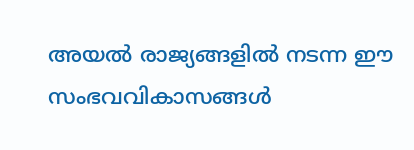അയൽ രാജ്യങ്ങളിൽ നടന്ന ഈ സംഭവവികാസങ്ങൾ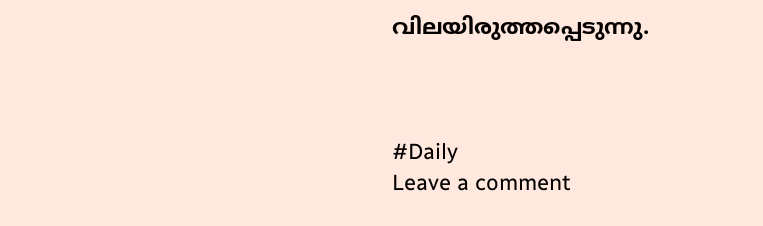വിലയിരുത്തപ്പെടുന്നു.



#Daily
Leave a comment